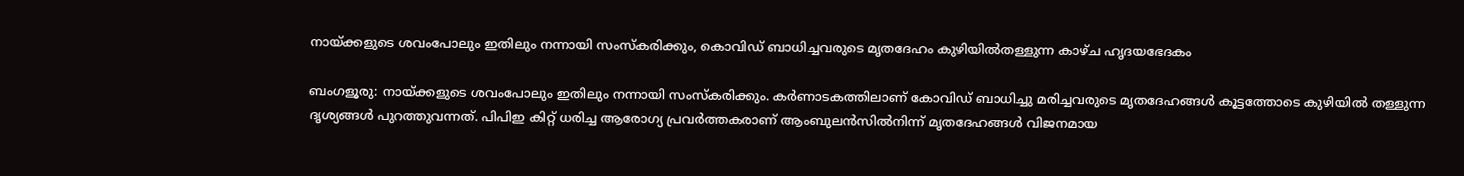നായ്ക്കളുടെ ശവംപോലും ഇതിലും നന്നായി സംസ്‌കരിക്കും, കൊവിഡ് ബാധിച്ചവരുടെ മൃതദേഹം കുഴിയില്‍തള്ളുന്ന കാഴ്ച ഹൃദയഭേദകം

ബംഗളൂരു: നായ്ക്കളുടെ ശവംപോലും ഇതിലും നന്നായി സംസ്‌കരിക്കും. കര്‍ണാടകത്തിലാണ് കോവിഡ് ബാധിച്ചു മരിച്ചവരുടെ മൃതദേഹങ്ങള്‍ കൂട്ടത്തോടെ കുഴിയില്‍ തള്ളുന്ന ദൃശ്യങ്ങള്‍ പുറത്തുവന്നത്. പിപിഇ കിറ്റ് ധരിച്ച ആരോഗ്യ പ്രവര്‍ത്തകരാണ് ആംബുലന്‍സില്‍നിന്ന് മൃതദേഹങ്ങള്‍ വിജനമായ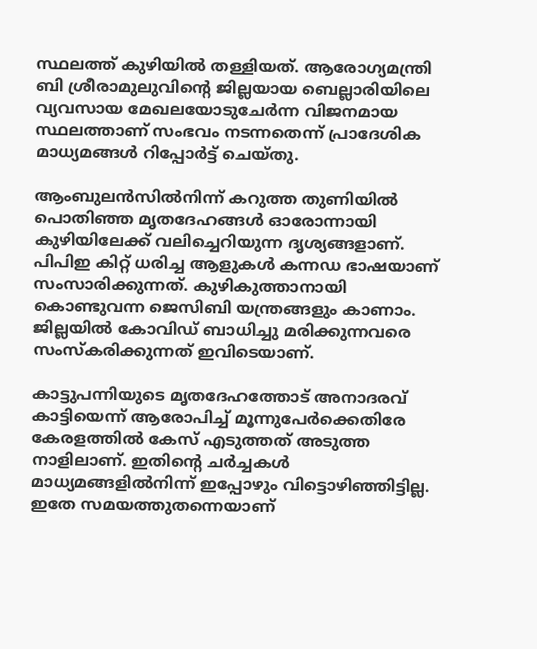സ്ഥലത്ത് കുഴിയില്‍ തള്ളിയത്. ആരോഗ്യമന്ത്രി ബി ശ്രീരാമുലുവിന്റെ ജില്ലയായ ബെല്ലാരിയിലെ വ്യവസായ മേഖലയോടുചേര്‍ന്ന വിജനമായ സ്ഥലത്താണ് സംഭവം നടന്നതെന്ന് പ്രാദേശിക മാധ്യമങ്ങള്‍ റിപ്പോര്‍ട്ട് ചെയ്തു.

ആംബുലന്‍സില്‍നിന്ന് കറുത്ത തുണിയില്‍ പൊതിഞ്ഞ മൃതദേഹങ്ങള്‍ ഓരോന്നായി കുഴിയിലേക്ക് വലിച്ചെറിയുന്ന ദൃശ്യങ്ങളാണ്. പിപിഇ കിറ്റ് ധരിച്ച ആളുകള്‍ കന്നഡ ഭാഷയാണ് സംസാരിക്കുന്നത്. കുഴികുത്താനായി കൊണ്ടുവന്ന ജെസിബി യന്ത്രങ്ങളും കാണാം. ജില്ലയില്‍ കോവിഡ് ബാധിച്ചു മരിക്കുന്നവരെ സംസ്‌കരിക്കുന്നത് ഇവിടെയാണ്.

കാട്ടുപന്നിയുടെ മൃതദേഹത്തോട് അനാദരവ് കാട്ടിയെന്ന് ആരോപിച്ച് മൂന്നുപേര്‍ക്കെതിരേ കേരളത്തില്‍ കേസ് എടുത്തത് അടുത്ത നാളിലാണ്. ഇതിന്റെ ചര്‍ച്ചകള്‍ മാധ്യമങ്ങളില്‍നിന്ന് ഇപ്പോഴും വിട്ടൊഴിഞ്ഞിട്ടില്ല. ഇതേ സമയത്തുതന്നെയാണ്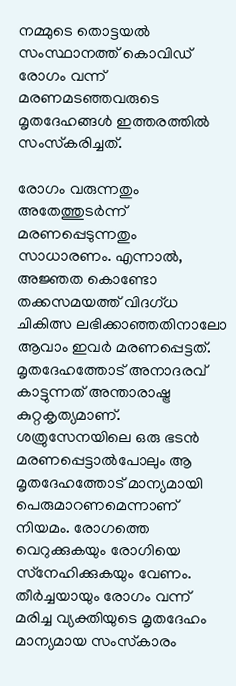നമ്മുടെ തൊട്ടയല്‍ സംസ്ഥാനത്ത് കൊവിഡ് രോഗം വന്ന് മരണമടഞ്ഞവരുടെ മൃതദേഹങ്ങള്‍ ഇത്തരത്തില്‍ സംസ്‌കരിച്ചത്.

രോഗം വരുന്നതും അതേത്തുടര്‍ന്ന് മരണപ്പെടുന്നതും സാധാരണം. എന്നാല്‍, അജ്ഞത കൊണ്ടോ തക്കസമയത്ത് വിദഗ്ധ ചികിത്സ ലഭിക്കാഞ്ഞതിനാലോ ആവാം ഇവര്‍ മരണപ്പെട്ടത്. മൃതദേഹത്തോട് അനാദരവ് കാട്ടുന്നത് അന്താരാഷ്ട്ര കുറ്റകൃത്യമാണ്. ശത്രുസേനയിലെ ഒരു ഭടന്‍ മരണപ്പെട്ടാല്‍പോലും ആ മൃതദേഹത്തോട് മാന്യമായി പെരുമാറണമെന്നാണ് നിയമം. രോഗത്തെ വെറുക്കുകയും രോഗിയെ സ്‌നേഹിക്കുകയും വേണം. തീര്‍ച്ചയായും രോഗം വന്ന് മരിച്ച വ്യക്തിയുടെ മൃതദേഹം മാന്യമായ സംസ്‌കാരം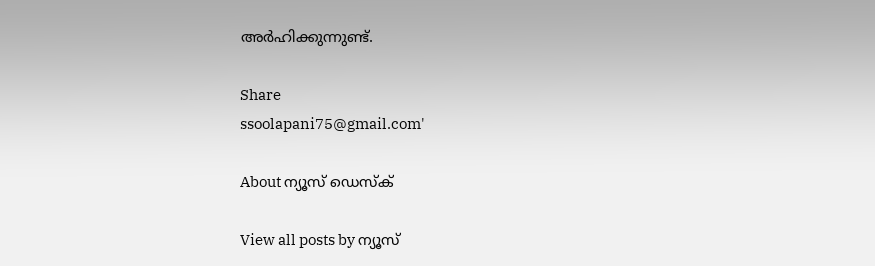അര്‍ഹിക്കുന്നുണ്ട്.

Share
ssoolapani75@gmail.com'

About ന്യൂസ് ഡെസ്ക്

View all posts by ന്യൂസ്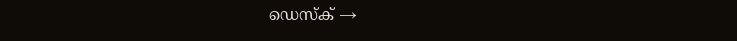ഡെസ്ക് →